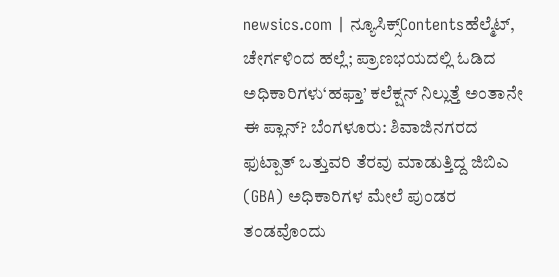newsics.com | ನ್ಯೂಸಿಕ್ಸ್Contentsಹೆಲ್ಮೆಟ್, ಚೇರ್ಗಳಿಂದ ಹಲ್ಲೆ; ಪ್ರಾಣಭಯದಲ್ಲಿ ಓಡಿದ ಅಧಿಕಾರಿಗಳು‘ಹಫ್ತಾ’ ಕಲೆಕ್ಷನ್ ನಿಲ್ಲುತ್ತೆ ಅಂತಾನೇ ಈ ಪ್ಲಾನ್? ಬೆಂಗಳೂರು: ಶಿವಾಜಿನಗರದ ಫುಟ್ಪಾತ್ ಒತ್ತುವರಿ ತೆರವು ಮಾಡುತ್ತಿದ್ದ ಜಿಬಿಎ (GBA) ಅಧಿಕಾರಿಗಳ ಮೇಲೆ ಪುಂಡರ ತಂಡವೊಂದು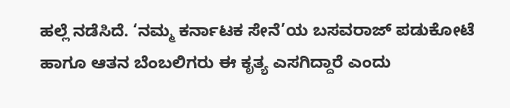ಹಲ್ಲೆ ನಡೆಸಿದೆ. ‘ನಮ್ಮ ಕರ್ನಾಟಕ ಸೇನೆ’ಯ ಬಸವರಾಜ್ ಪಡುಕೋಟೆ ಹಾಗೂ ಆತನ ಬೆಂಬಲಿಗರು ಈ ಕೃತ್ಯ ಎಸಗಿದ್ದಾರೆ ಎಂದು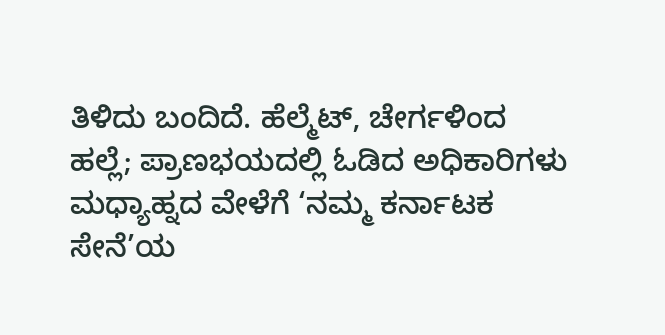ತಿಳಿದು ಬಂದಿದೆ. ಹೆಲ್ಮೆಟ್, ಚೇರ್ಗಳಿಂದ ಹಲ್ಲೆ; ಪ್ರಾಣಭಯದಲ್ಲಿ ಓಡಿದ ಅಧಿಕಾರಿಗಳು ಮಧ್ಯಾಹ್ನದ ವೇಳೆಗೆ ‘ನಮ್ಮ ಕರ್ನಾಟಕ ಸೇನೆ’ಯ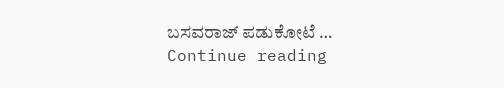ಬಸವರಾಜ್ ಪಡುಕೋಟೆ … Continue reading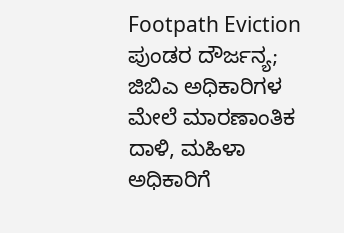Footpath Eviction ಪುಂಡರ ದೌರ್ಜನ್ಯ; ಜಿಬಿಎ ಅಧಿಕಾರಿಗಳ ಮೇಲೆ ಮಾರಣಾಂತಿಕ ದಾಳಿ, ಮಹಿಳಾ ಅಧಿಕಾರಿಗೆ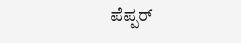ಪೆಪ್ಪರ್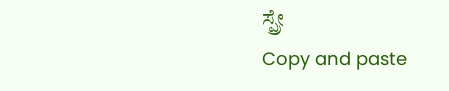ಸ್ಪ್ರೇ
Copy and paste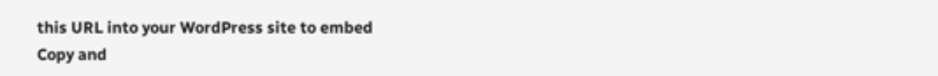this URL into your WordPress site to embed
Copy and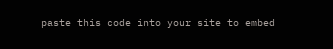paste this code into your site to embed